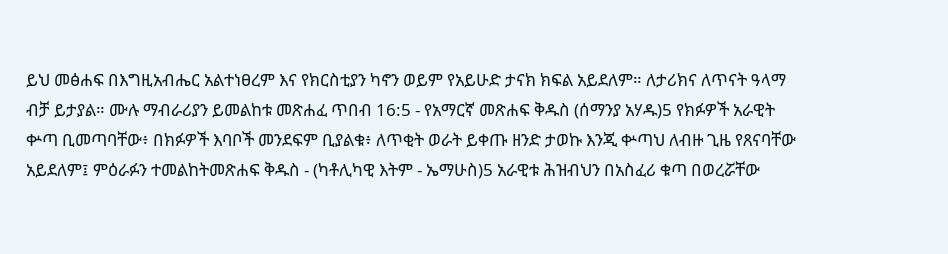ይህ መፅሐፍ በእግዚአብሔር አልተነፀረም እና የክርስቲያን ካኖን ወይም የአይሁድ ታናክ ክፍል አይደለም። ለታሪክና ለጥናት ዓላማ ብቻ ይታያል። ሙሉ ማብራሪያን ይመልከቱ መጽሐፈ ጥበብ 16:5 - የአማርኛ መጽሐፍ ቅዱስ (ሰማንያ አሃዱ)5 የክፉዎች አራዊት ቍጣ ቢመጣባቸው፥ በክፉዎች እባቦች መንደፍም ቢያልቁ፥ ለጥቂት ወራት ይቀጡ ዘንድ ታወኩ እንጂ ቍጣህ ለብዙ ጊዜ የጸናባቸው አይደለም፤ ምዕራፉን ተመልከትመጽሐፍ ቅዱስ - (ካቶሊካዊ እትም - ኤማሁስ)5 አራዊቱ ሕዝብህን በአስፈሪ ቁጣ በወረሯቸው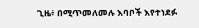ጊዜ፥ በሚጥመለመሉ እባቦች እየተነደፉ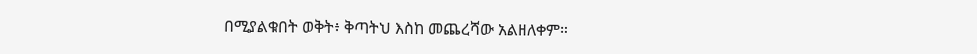በሚያልቁበት ወቅት፥ ቅጣትህ እስከ መጨረሻው አልዘለቀም።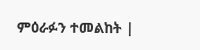ምዕራፉን ተመልከት |